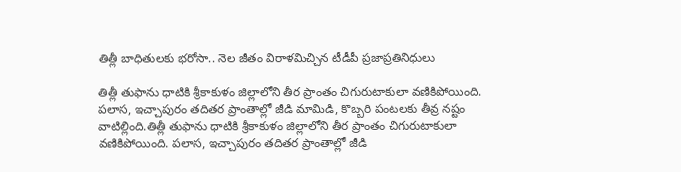తిత్లీ బాధితులకు భరోసా.. నెల జీతం విరాళమిచ్చిన టీడీపీ ప్రజాప్రతినిధులు

తిత్లీ తుఫాను ధాటికి శ్రీకాకుళం జిల్లాలోని తీర ప్రాంతం చిగురుటాకులా వణికిపోయింది. పలాస, ఇచ్చాపురం తదితర ప్రాంతాల్లో జీడి మామిడి, కొబ్బరి పంటలకు తీవ్ర నష్టం వాటిల్లింది.తిత్లీ తుఫాను ధాటికి శ్రీకాకుళం జిల్లాలోని తీర ప్రాంతం చిగురుటాకులా వణికిపోయింది. పలాస, ఇచ్చాపురం తదితర ప్రాంతాల్లో జీడి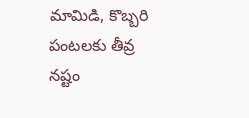మామిడి, కొబ్బరి పంటలకు తీవ్ర నష్టం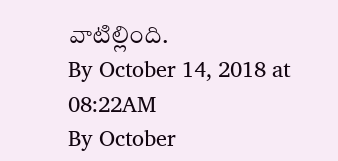వాటిల్లింది.
By October 14, 2018 at 08:22AM
By October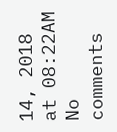14, 2018 at 08:22AM
No comments